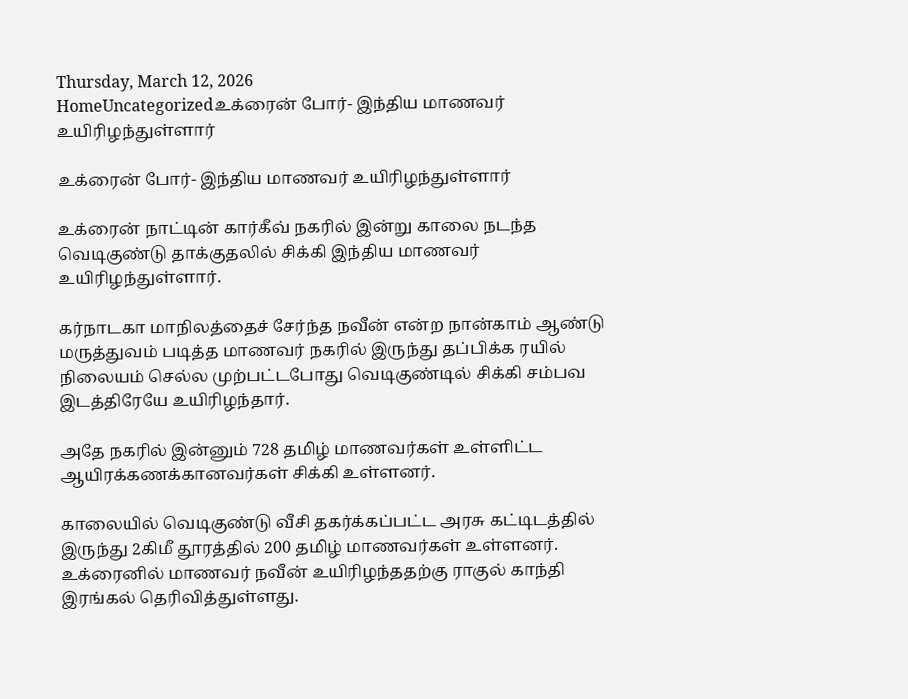Thursday, March 12, 2026
HomeUncategorizedஉக்ரைன் போர்- இந்திய மாணவர் உயிரிழந்துள்ளார்

உக்ரைன் போர்- இந்திய மாணவர் உயிரிழந்துள்ளார்

உக்ரைன் நாட்டின் கார்கீவ் நகரில் இன்று காலை நடந்த வெடிகுண்டு தாக்குதலில் சிக்கி இந்திய மாணவர் உயிரிழந்துள்ளார்.

கர்நாடகா மாநிலத்தைச் சேர்ந்த நவீன் என்ற நான்காம் ஆண்டு மருத்துவம் படித்த மாணவர் நகரில் இருந்து தப்பிக்க ரயில் நிலையம் செல்ல முற்பட்டபோது வெடிகுண்டில் சிக்கி சம்பவ இடத்திரேயே உயிரிழந்தார்.

அதே நகரில் இன்னும் 728 தமிழ் மாணவர்கள் உள்ளிட்ட ஆயிரக்கணக்கானவர்கள் சிக்கி உள்ளனர்.

காலையில் வெடிகுண்டு வீசி தகர்க்கப்பட்ட அரசு கட்டிடத்தில் இருந்து 2கிமீ தூரத்தில் 200 தமிழ் மாணவர்கள் உள்ளனர். உக்ரைனில் மாணவர் நவீன் உயிரிழந்ததற்கு ராகுல் காந்தி இரங்கல் தெரிவித்துள்ளது.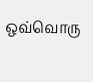ஒவ்வொரு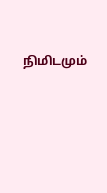நிமிடமும்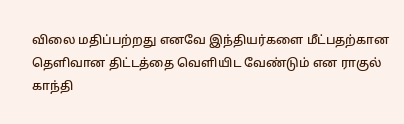விலை மதிப்பற்றது எனவே இந்தியர்களை மீட்பதற்கான தெளிவான திட்டத்தை வெளியிட வேண்டும் என ராகுல் காந்தி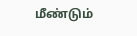மீண்டும்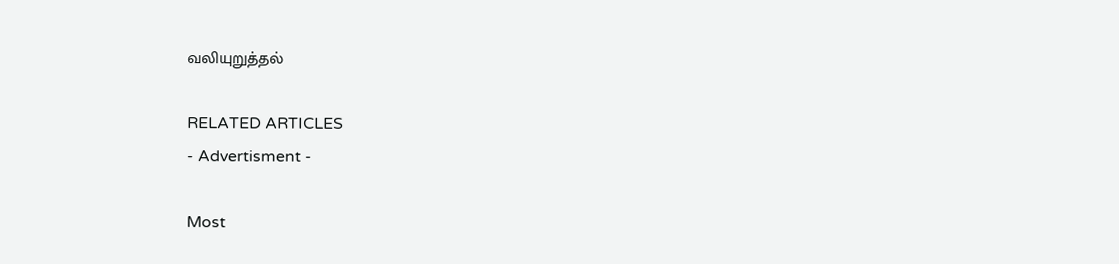வலியுறுத்தல்

RELATED ARTICLES
- Advertisment -

Most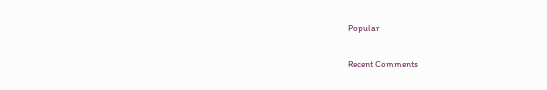Popular

Recent Comments